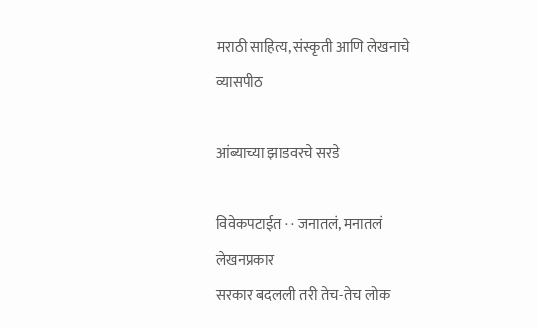मराठी साहित्य, संस्कृती आणि लेखनाचे व्यासपीठ

आंब्याच्या झाडवरचे सरडे

विवेकपटाईत · · जनातलं, मनातलं
लेखनप्रकार
सरकार बदलली तरी तेच-तेच लोक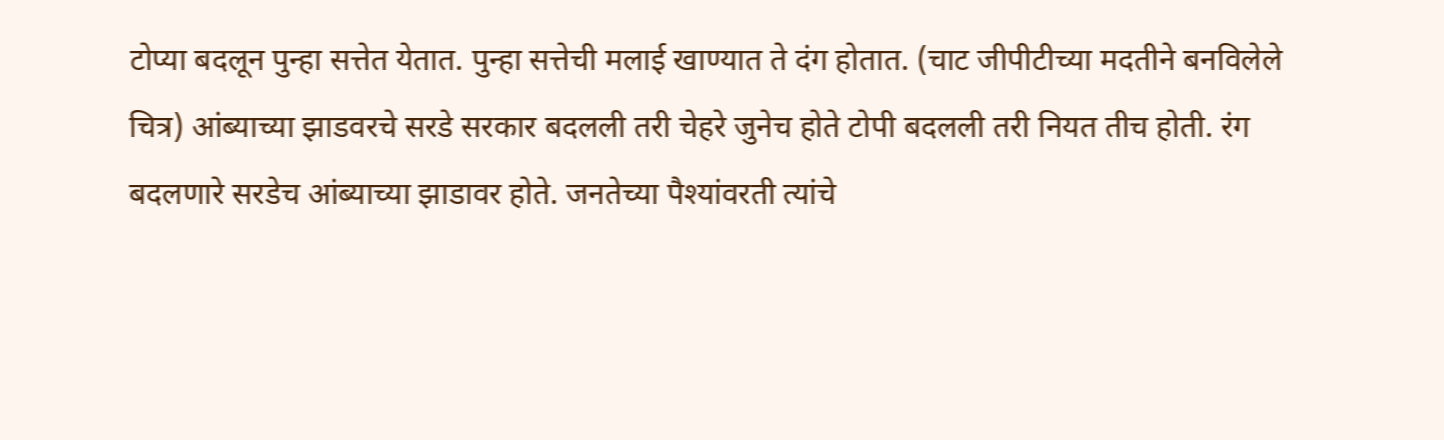टोप्या बदलून पुन्हा सत्तेत येतात. पुन्हा सत्तेची मलाई खाण्यात ते दंग होतात. (चाट जीपीटीच्या मदतीने बनविलेले चित्र) आंब्याच्या झाडवरचे सरडे सरकार बदलली तरी चेहरे जुनेच होते टोपी बदलली तरी नियत तीच होती. रंग बदलणारे सरडेच आंब्याच्या झाडावर होते. जनतेच्या पैश्यांवरती त्यांचे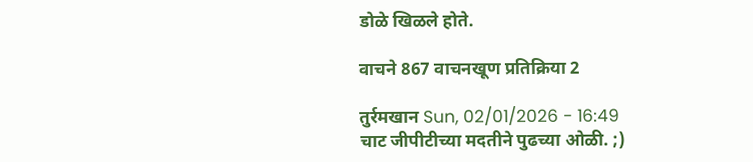डोळे खिळले होते.

वाचने 867 वाचनखूण प्रतिक्रिया 2

तुर्रमखान Sun, 02/01/2026 - 16:49
चाट जीपीटीच्या मदतीने पुढच्या ओळी. ;)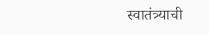स्वातंत्र्याची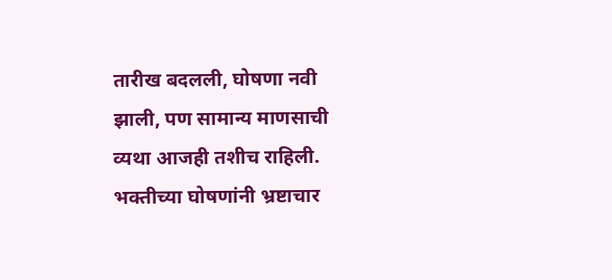तारीख बदलली, घोषणा नवी झाली, पण सामान्य माणसाची व्यथा आजही तशीच राहिली. भक्तीच्या घोषणांनी भ्रष्टाचार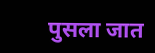पुसला जात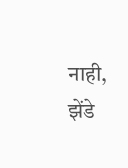नाही, झेंडे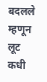बदलले म्हणून लूट कधी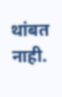थांबत नाही.